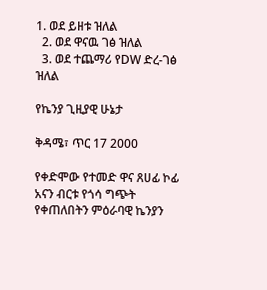1. ወደ ይዘቱ ዝለል
  2. ወደ ዋናዉ ገፅ ዝለል
  3. ወደ ተጨማሪ የDW ድረ-ገፅ ዝለል

የኬንያ ጊዚያዊ ሁኔታ

ቅዳሜ፣ ጥር 17 2000

የቀድሞው የተመድ ዋና ጸሀፊ ኮፊ አናን ብርቱ የጎሳ ግጭት የቀጠለበትን ምዕራባዊ ኬንያን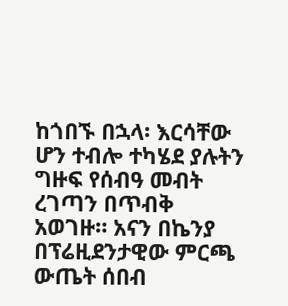ከጎበኙ በኋላ፡ እርሳቸው ሆን ተብሎ ተካሄደ ያሉትን ግዙፍ የሰብዓ መብት ረገጣን በጥብቅ አወገዙ። አናን በኬንያ በፕሬዚደንታዊው ምርጫ ውጤት ሰበብ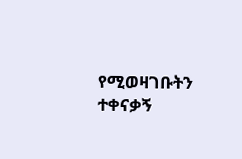የሚወዛገቡትን ተቀናቃኝ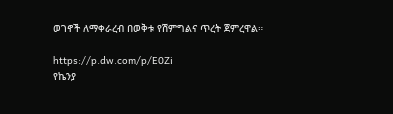ወገኖች ለማቀራረብ በወቅቱ የሽምግልና ጥረት ጀምረዋል።

https://p.dw.com/p/E0Zi
የኬንያ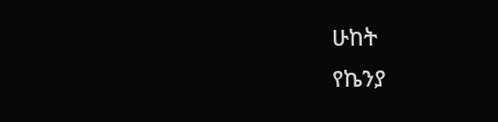ሁከት
የኬንያ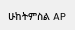ሁከትምስል AP